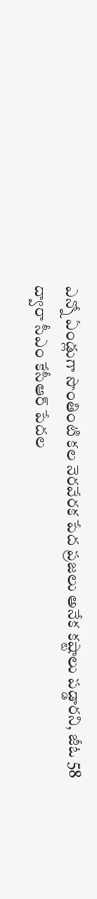ఎన్నో ఏండ్లుగా సొంతింటి కల నెరవేరక పేద ప్రజలు అనేక కష్టాలు పడ్డారని, జీఓ 58 ద్వారా సీఎం కేసీఆర్ పేదల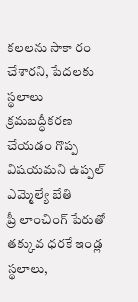కలలను సాకా రం చేశారని, పేదలకు స్థలాలు క్రమబద్ధీకరణ చేయడం గొప్ప విషయమని ఉప్పల్ ఎమ్మెల్యే బేతి
ప్రీ లాంచింగ్ పేరుతో తక్కువ ధరకే ఇండ్ల స్థలాలు,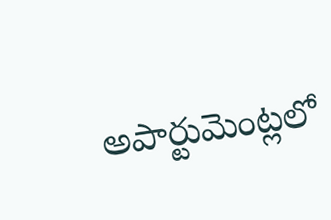అపార్టుమెంట్లలో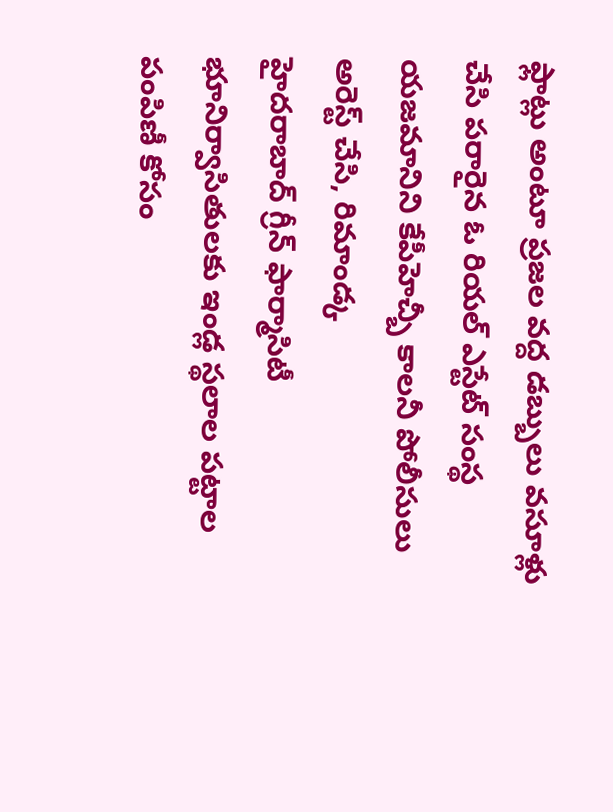ఫ్లాట్లు అంటూ ప్రజల వద్ద డబ్బులు వసూళ్లు చేసి పరారైన ఓ రియల్ ఎస్టేట్ సంస్థ యజమానిని కేపీహెచ్బీ కాలనీ పోలీసులు అరెస్ట్ చేసి, రిమాండ్క
హైదరాబాద్ గ్రీన్ ఫార్మాసిటీ భూనిర్వాసితులకు ఇండ్ల స్థలాల పట్టాల పంపిణీ కోసం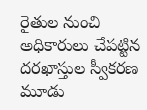రైతుల నుంచి అధికారులు చేపట్టిన దరఖాస్తుల స్వీకరణ మూడు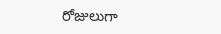రోజులుగా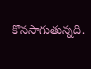కొనసాగుతున్నది.